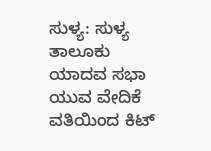ಸುಳ್ಯ: ಸುಳ್ಯ ತಾಲೂಕು ಯಾದವ ಸಭಾ ಯುವ ವೇದಿಕೆ ವತಿಯಿಂದ ಕಿಟ್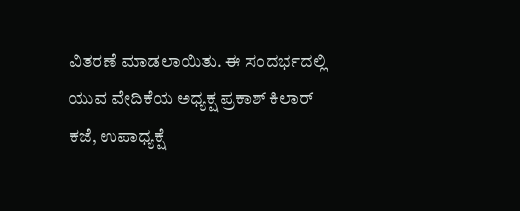ವಿತರಣೆ ಮಾಡಲಾಯಿತು. ಈ ಸಂದರ್ಭದಲ್ಲಿ ಯುವ ವೇದಿಕೆಯ ಅಧ್ಯಕ್ಷ ಪ್ರಕಾಶ್ ಕಿಲಾರ್ ಕಜೆ, ಉಪಾಧ್ಯಕ್ಷೆ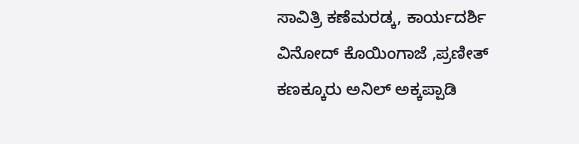ಸಾವಿತ್ರಿ ಕಣೆಮರಡ್ಕ, ಕಾರ್ಯದರ್ಶಿ ವಿನೋದ್ ಕೊಯಿಂಗಾಜೆ ,ಪ್ರಣೀತ್ ಕಣಕ್ಕೂರು ಅನಿಲ್ ಅಕ್ಕಪ್ಪಾಡಿ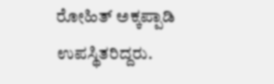ರೋಹಿತ್ ಅಕ್ಕಪ್ಪಾಡಿ ಉಪಸ್ಥಿತರಿದ್ದರು.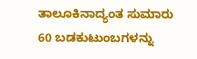ತಾಲೂಕಿನಾದ್ಯಂತ ಸುಮಾರು 60 ಬಡಕುಟುಂಬಗಳನ್ನು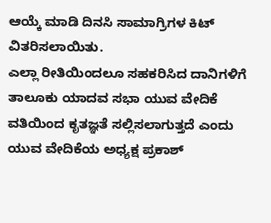ಆಯ್ಕೆ ಮಾಡಿ ದಿನಸಿ ಸಾಮಾಗ್ರಿಗಳ ಕಿಟ್ ವಿತರಿಸಲಾಯಿತು.
ಎಲ್ಲಾ ರೀತಿಯಿಂದಲೂ ಸಹಕರಿಸಿದ ದಾನಿಗಳಿಗೆ ತಾಲೂಕು ಯಾದವ ಸಭಾ ಯುವ ವೇದಿಕೆ ವತಿಯಿಂದ ಕೃತಜ್ಞತೆ ಸಲ್ಲಿಸಲಾಗುತ್ತದೆ ಎಂದು ಯುವ ವೇದಿಕೆಯ ಅಧ್ಯಕ್ಷ ಪ್ರಕಾಶ್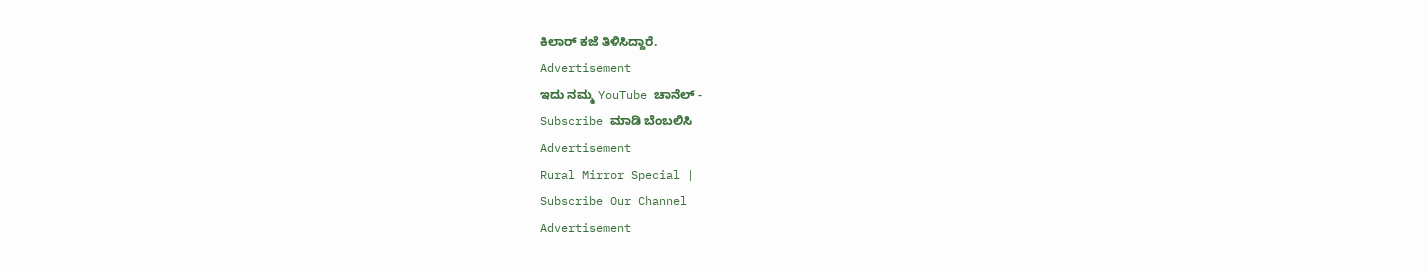ಕಿಲಾರ್ ಕಜೆ ತಿಳಿಸಿದ್ದಾರೆ.
Advertisement
ಇದು ನಮ್ಮ YouTube ಚಾನೆಲ್ -
Subscribe ಮಾಡಿ ಬೆಂಬಲಿಸಿ
Advertisement
Rural Mirror Special |
Subscribe Our Channel
Advertisement